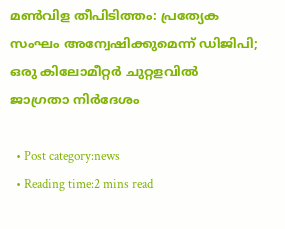മണ്‍വിള തീപിടിത്തം: പ്രത്യേക സംഘം അന്വേഷിക്കുമെന്ന് ഡിജിപി; ഒരു കിലോമീറ്റര്‍ ചുറ്റളവില്‍ ജാഗ്രതാ നിര്‍ദേശം

  • Post category:news
  • Reading time:2 mins read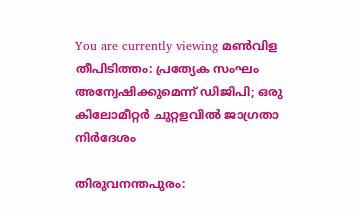You are currently viewing മണ്‍വിള തീപിടിത്തം: പ്രത്യേക സംഘം അന്വേഷിക്കുമെന്ന് ഡിജിപി; ഒരു കിലോമീറ്റര്‍ ചുറ്റളവില്‍ ജാഗ്രതാ നിര്‍ദേശം

തിരുവനന്തപുരം: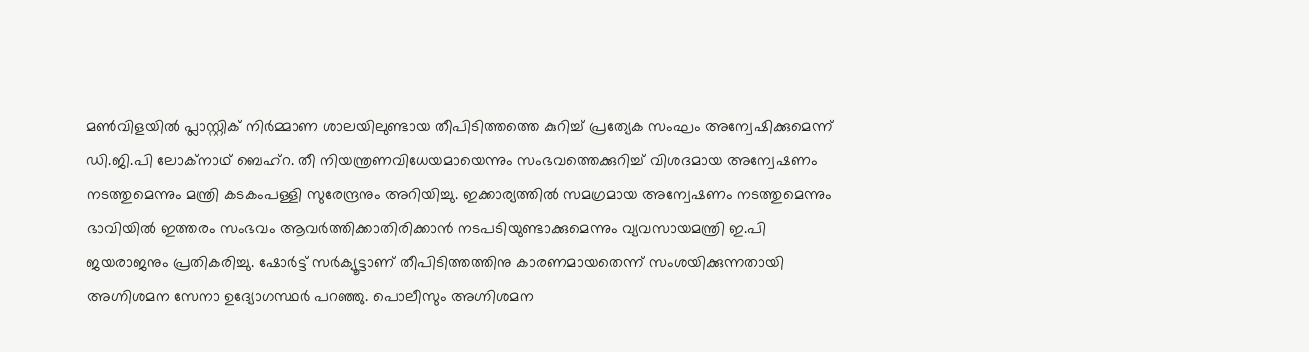മണ്‍വിളയില്‍ പ്ലാസ്റ്റിക് നിര്‍മ്മാണ ശാലയിലുണ്ടായ തീപിടിത്തത്തെ കുറിച്ച് പ്രത്യേക സംഘം അന്വേഷിക്കുമെന്ന് ഡി.ജി.പി ലോക്‌നാഥ് ബെഹ്‌റ. തീ നിയന്ത്രണവിധേയമായെന്നും സംഭവത്തെക്കുറിച്ച് വിശദമായ അന്വേഷണം നടത്തുമെന്നും മന്ത്രി കടകംപള്ളി സുരേന്ദ്രനും അറിയിച്ചു. ഇക്കാര്യത്തില്‍ സമഗ്രമായ അന്വേഷണം നടത്തുമെന്നും ഭാവിയില്‍ ഇത്തരം സംഭവം ആവര്‍ത്തിക്കാതിരിക്കാന്‍ നടപടിയുണ്ടാക്കുമെന്നും വ്യവസായമന്ത്രി ഇ.പി ജയരാജനും പ്രതികരിച്ചു. ഷോര്‍ട്ട് സര്‍ക്യൂട്ടാണ് തീപിടിത്തത്തിനു കാരണമായതെന്ന് സംശയിക്കുന്നതായി അഗ്നിശമന സേനാ ഉദ്യോഗസ്ഥര്‍ പറഞ്ഞു. പൊലീസും അഗ്നിശമന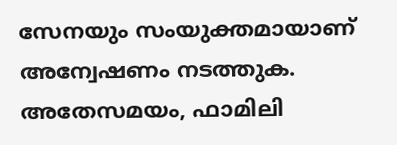സേനയും സംയുക്തമായാണ് അന്വേഷണം നടത്തുക. അതേസമയം, ഫാമിലി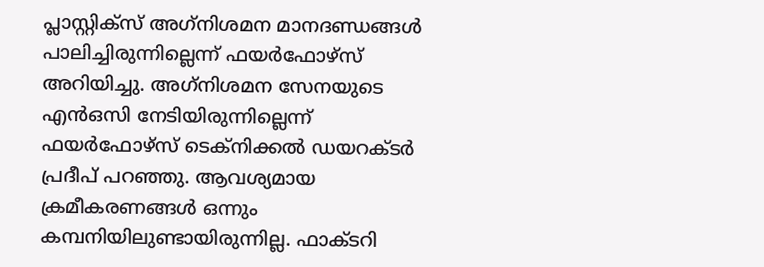പ്ലാസ്റ്റിക്സ് അഗ്‌നിശമന മാനദണ്ഡങ്ങള്‍ പാലിച്ചിരുന്നില്ലെന്ന് ഫയര്‍ഫോഴ്സ് അറിയിച്ചു. അഗ്‌നിശമന സേനയുടെ എന്‍ഒസി നേടിയിരുന്നില്ലെന്ന് ഫയര്‍ഫോഴ്സ് ടെക്നിക്കല്‍ ഡയറക്ടര്‍ പ്രദീപ് പറഞ്ഞു. ആവശ്യമായ ക്രമീകരണങ്ങള്‍ ഒന്നും കമ്പനിയിലുണ്ടായിരുന്നില്ല. ഫാക്ടറി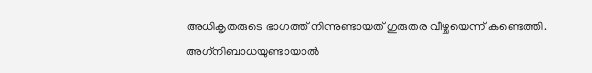അധികൃതരുടെ ഭാഗത്ത് നിന്നുണ്ടായത് ഗുരുതര വീഴ്ചയെന്ന് കണ്ടെത്തി. അഗ്‌നിബാധയുണ്ടായാല്‍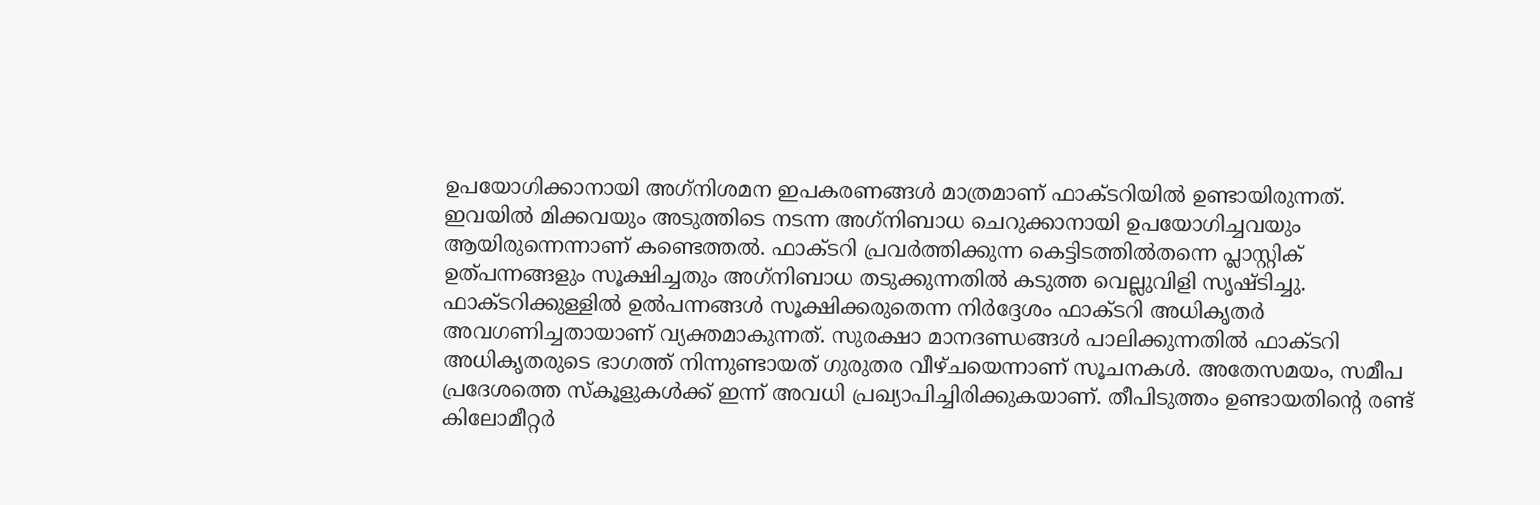ഉപയോഗിക്കാനായി അഗ്‌നിശമന ഇപകരണങ്ങള്‍ മാത്രമാണ് ഫാക്ടറിയില്‍ ഉണ്ടായിരുന്നത്. ഇവയില്‍ മിക്കവയും അടുത്തിടെ നടന്ന അഗ്‌നിബാധ ചെറുക്കാനായി ഉപയോഗിച്ചവയും ആയിരുന്നെന്നാണ് കണ്ടെത്തല്‍. ഫാക്ടറി പ്രവര്‍ത്തിക്കുന്ന കെട്ടിടത്തില്‍തന്നെ പ്ലാസ്റ്റിക് ഉത്പന്നങ്ങളും സൂക്ഷിച്ചതും അഗ്‌നിബാധ തടുക്കുന്നതില്‍ കടുത്ത വെല്ലുവിളി സൃഷ്ടിച്ചു. ഫാക്ടറിക്കുള്ളില്‍ ഉല്‍പന്നങ്ങള്‍ സൂക്ഷിക്കരുതെന്ന നിര്‍ദ്ദേശം ഫാക്ടറി അധികൃതര്‍ അവഗണിച്ചതായാണ് വ്യക്തമാകുന്നത്. സുരക്ഷാ മാനദണ്ഡങ്ങള്‍ പാലിക്കുന്നതില്‍ ഫാക്ടറി അധികൃതരുടെ ഭാഗത്ത് നിന്നുണ്ടായത് ഗുരുതര വീഴ്ചയെന്നാണ് സൂചനകള്‍. അതേസമയം, സമീപ പ്രദേശത്തെ സ്‌കൂളുകള്‍ക്ക് ഇന്ന് അവധി പ്രഖ്യാപിച്ചിരിക്കുകയാണ്. തീപിടുത്തം ഉണ്ടായതിന്റെ രണ്ട് കിലോമീറ്റര്‍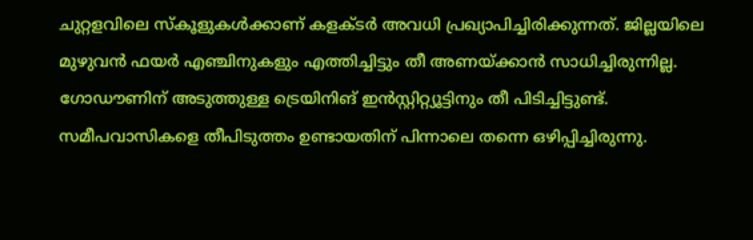ചുറ്റളവിലെ സ്‌കൂളുകള്‍ക്കാണ് കളക്ടര്‍ അവധി പ്രഖ്യാപിച്ചിരിക്കുന്നത്. ജില്ലയിലെ മുഴുവന്‍ ഫയര്‍ എഞ്ചിനുകളും എത്തിച്ചിട്ടും തീ അണയ്ക്കാന്‍ സാധിച്ചിരുന്നില്ല. ഗോഡൗണിന് അടുത്തുള്ള ട്രെയിനിങ് ഇന്‍സ്റ്റിറ്റ്യൂട്ടിനും തീ പിടിച്ചിട്ടുണ്ട്. സമീപവാസികളെ തീപിടുത്തം ഉണ്ടായതിന് പിന്നാലെ തന്നെ ഒഴിപ്പിച്ചിരുന്നു.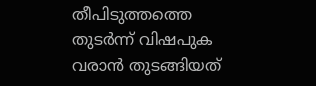തീപിടുത്തത്തെ തുടര്‍ന്ന് വിഷപുക വരാന്‍ തുടങ്ങിയത്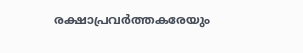രക്ഷാപ്രവര്‍ത്തകരേയും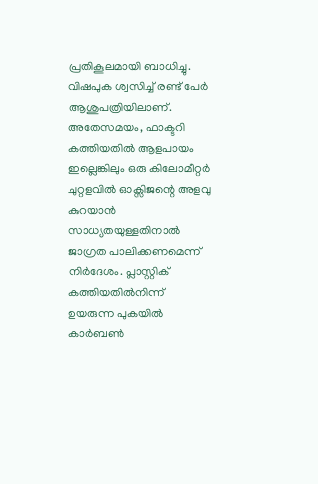പ്രതികൂലമായി ബാധിച്ചു. വിഷപുക ശ്വസിച്ച് രണ്ട് പേര്‍ ആശുപത്രിയിലാണ്. അതേസമയം, ഫാക്ടറി കത്തിയതില്‍ ആളപായം ഇല്ലെങ്കിലും ഒരു കിലോമീറ്റര്‍ ചുറ്റളവില്‍ ഓക്സിജന്റെ അളവു കുറയാന്‍ സാധ്യതയുള്ളതിനാല്‍ ജാഗ്രത പാലിക്കണമെന്ന് നിര്‍ദേശം. പ്ലാസ്റ്റിക് കത്തിയതില്‍നിന്ന് ഉയരുന്ന പുകയില്‍ കാര്‍ബണ്‍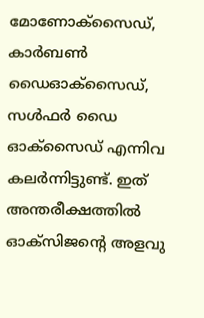മോണോക്സൈഡ്, കാര്‍ബണ്‍ ഡൈഓക്സൈഡ്, സള്‍ഫര്‍ ഡൈ ഓക്സൈഡ് എന്നിവ കലര്‍ന്നിട്ടുണ്ട്. ഇത് അന്തരീക്ഷത്തില്‍ ഓക്സിജന്റെ അളവു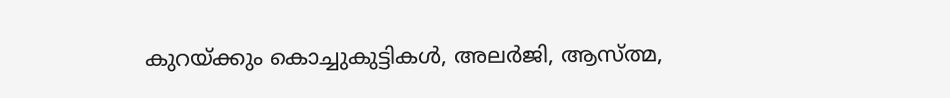കുറയ്ക്കും കൊച്ചുകുട്ടികള്‍, അലര്‍ജി, ആസ്ത്മ,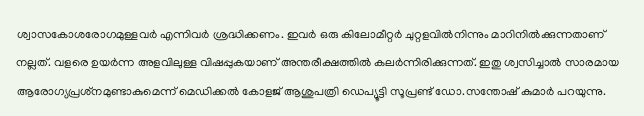ശ്വാസകോശരോഗമുള്ളവര്‍ എന്നിവര്‍ ശ്രദ്ധിക്കണം. ഇവര്‍ ഒരു കിലോമീറ്റര്‍ ചുറ്റളവില്‍നിന്നും മാറിനില്‍ക്കുന്നതാണ് നല്ലത്. വളരെ ഉയര്‍ന്ന അളവിലുള്ള വിഷപ്പുകയാണ് അന്തരീക്ഷത്തില്‍ കലര്‍ന്നിരിക്കുന്നത്. ഇതു ശ്വസിച്ചാല്‍ സാരമായ ആരോഗ്യപ്രശ്‌നമുണ്ടാകുമെന്ന് മെഡിക്കല്‍ കോളജ് ആശുപത്രി ഡെപ്യൂട്ടി സൂപ്രണ്ട് ഡോ.സന്തോഷ് കുമാര്‍ പറയുന്നു.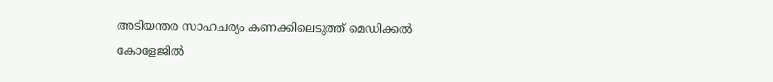അടിയന്തര സാഹചര്യം കണക്കിലെടുത്ത് മെഡിക്കല്‍ കോളേജില്‍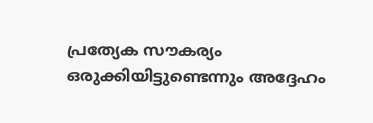പ്രത്യേക സൗകര്യം ഒരുക്കിയിട്ടുണ്ടെന്നും അദ്ദേഹം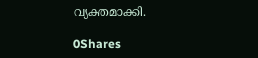വ്യക്തമാക്കി.

0Shares